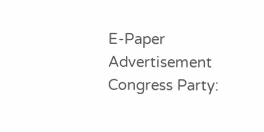E-Paper
Advertisement
Congress Party: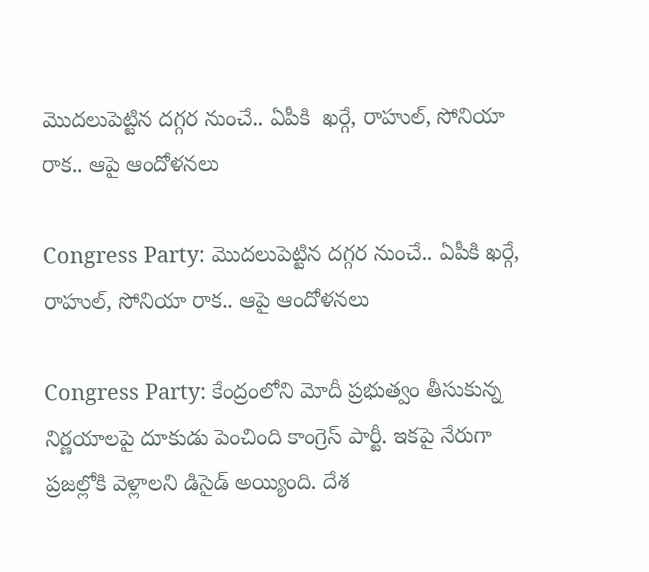మొదలుపెట్టిన దగ్గర నుంచే.. ఏపీకి  ఖర్గే, రాహుల్, సోనియా రాక.. ఆపై ఆందోళనలు

Congress Party: మొదలుపెట్టిన దగ్గర నుంచే.. ఏపీకి ఖర్గే, రాహుల్, సోనియా రాక.. ఆపై ఆందోళనలు

Congress Party: కేంద్రంలోని మోదీ ప్రభుత్వం తీసుకున్న నిర్ణయాలపై దూకుడు పెంచింది కాంగ్రెస్ పార్టీ. ఇకపై నేరుగా ప్రజల్లోకి వెళ్లాలని డిసైడ్ అయ్యింది. దేశ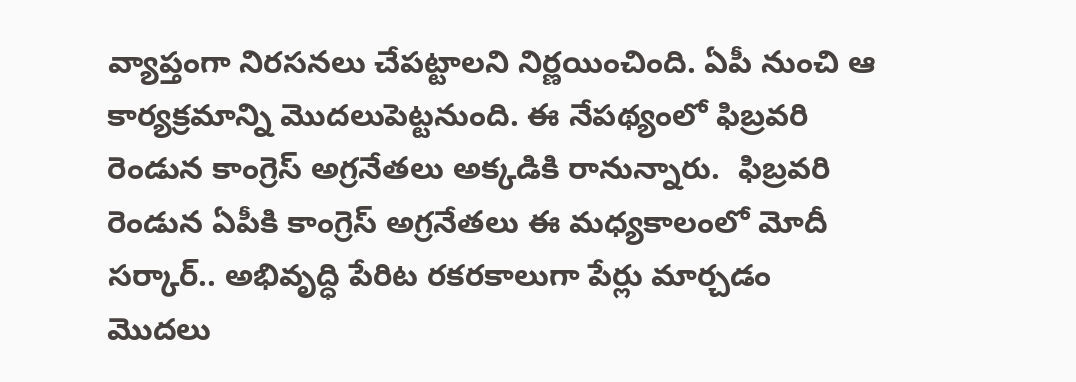వ్యాప్తంగా నిరసనలు చేపట్టాలని నిర్ణయించింది. ఏపీ నుంచి ఆ కార్యక్రమాన్ని మొదలుపెట్టనుంది. ఈ నేపథ్యంలో ఫిబ్రవరి రెండున కాంగ్రెస్ అగ్రనేతలు అక్కడికి రానున్నారు.  ఫిబ్రవరి రెండున ఏపీకి కాంగ్రెస్ అగ్రనేతలు ఈ మధ్యకాలంలో మోదీ సర్కార్.. అభివృద్ధి పేరిట రకరకాలుగా పేర్లు మార్చడం మొదలు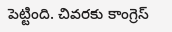పెట్టింది. చివరకు కాంగ్రెస్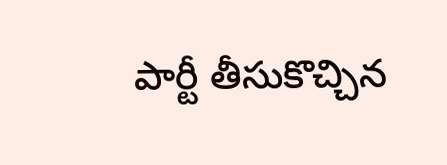పార్టీ తీసుకొచ్చిన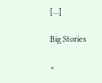[…]

Big Stories

×